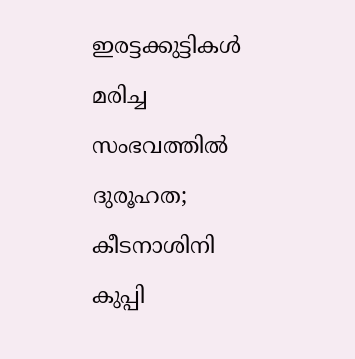ഇരട്ടക്കുട്ടികള്‍ മരിച്ച സംഭവത്തില്‍ ദുരൂഹത; കീടനാശിനി കുപ്പി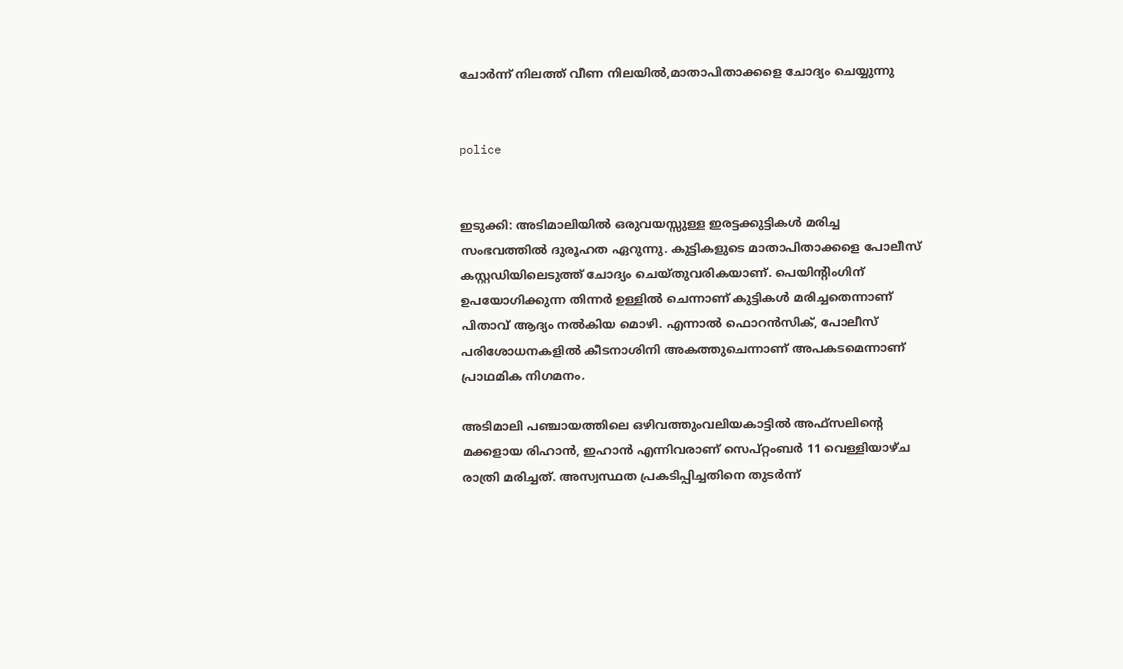ചോര്‍ന്ന് നിലത്ത് വീണ നിലയില്‍,മാതാപിതാക്കളെ ചോദ്യം ചെയ്യുന്നു


police


ഇടുക്കി: അടിമാലിയില്‍ ഒരുവയസ്സുള്ള ഇരട്ടക്കുട്ടികള്‍ മരിച്ച സംഭവത്തില്‍ ദുരൂഹത ഏറുന്നു. കുട്ടികളുടെ മാതാപിതാക്കളെ പോലീസ് കസ്റ്റഡിയിലെടുത്ത് ചോദ്യം ചെയ്തുവരികയാണ്. പെയിന്റിംഗിന് ഉപയോഗിക്കുന്ന തിന്നര്‍ ഉള്ളില്‍ ചെന്നാണ് കുട്ടികള്‍ മരിച്ചതെന്നാണ് പിതാവ് ആദ്യം നല്‍കിയ മൊഴി. എന്നാല്‍ ഫൊറന്‍സിക്, പോലീസ് പരിശോധനകളില്‍ കീടനാശിനി അകത്തുചെന്നാണ് അപകടമെന്നാണ് പ്രാഥമിക നിഗമനം.

അടിമാലി പഞ്ചായത്തിലെ ഒഴിവത്തുംവലിയകാട്ടില്‍ അഫ്‌സലിന്റെ മക്കളായ രിഹാന്‍, ഇഹാന്‍ എന്നിവരാണ് സെപ്റ്റംബര്‍ 11 വെള്ളിയാഴ്ച രാത്രി മരിച്ചത്. അസ്വസ്ഥത പ്രകടിപ്പിച്ചതിനെ തുടര്‍ന്ന്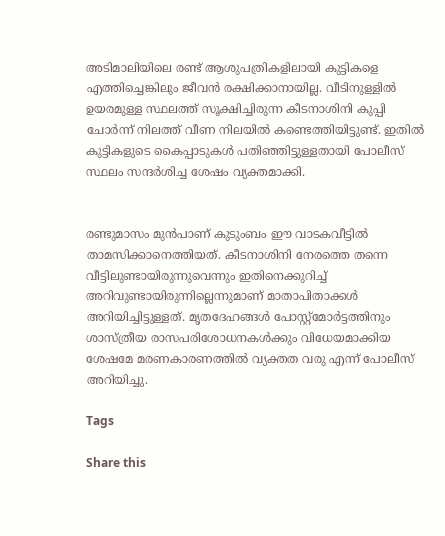അടിമാലിയിലെ രണ്ട് ആശുപത്രികളിലായി കുട്ടികളെ എത്തിച്ചെങ്കിലും ജീവന്‍ രക്ഷിക്കാനായില്ല. വീടിനുള്ളില്‍ ഉയരമുള്ള സ്ഥലത്ത് സൂക്ഷിച്ചിരുന്ന കീടനാശിനി കുപ്പി ചോര്‍ന്ന് നിലത്ത് വീണ നിലയില്‍ കണ്ടെത്തിയിട്ടുണ്ട്. ഇതില്‍ കുട്ടികളുടെ കൈപ്പാടുകള്‍ പതിഞ്ഞിട്ടുള്ളതായി പോലീസ് സ്ഥലം സന്ദര്‍ശിച്ച ശേഷം വ്യക്തമാക്കി.


രണ്ടുമാസം മുന്‍പാണ് കുടുംബം ഈ വാടകവീട്ടില്‍ താമസിക്കാനെത്തിയത്. കീടനാശിനി നേരത്തെ തന്നെ വീട്ടിലുണ്ടായിരുന്നുവെന്നും ഇതിനെക്കുറിച്ച് അറിവുണ്ടായിരുന്നില്ലെന്നുമാണ് മാതാപിതാക്കള്‍ അറിയിച്ചിട്ടുള്ളത്. മൃതദേഹങ്ങള്‍ പോസ്റ്റ്മോര്‍ട്ടത്തിനും ശാസ്ത്രീയ രാസപരിശോധനകള്‍ക്കും വിധേയമാക്കിയ ശേഷമേ മരണകാരണത്തില്‍ വ്യക്തത വരു എന്ന് പോലീസ് അറിയിച്ചു.

Tags

Share this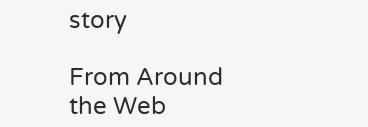story

From Around the Web